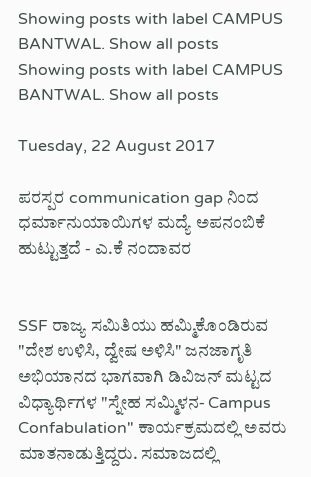Showing posts with label CAMPUS BANTWAL. Show all posts
Showing posts with label CAMPUS BANTWAL. Show all posts

Tuesday, 22 August 2017

ಪರಸ್ಪರ communication gap ನಿಂದ ಧರ್ಮಾನುಯಾಯಿಗಳ ಮದ್ಯೆ ಅಪನಂಬಿಕೆ ಹುಟ್ಟುತ್ತದೆ - ಎ.ಕೆ ನಂದಾವರ


SSF ರಾಜ್ಯ ಸಮಿತಿಯು ಹಮ್ಮಿಕೊಂಡಿರುವ "ದೇಶ ಉಳಿಸಿ, ದ್ವೇಷ ಅಳಿಸಿ" ಜನಜಾಗೃತಿ ಅಭಿಯಾನದ ಭಾಗವಾಗಿ ಡಿವಿಜನ್ ಮಟ್ಟದ ವಿಧ್ಯಾರ್ಥಿಗಳ "ಸ್ನೇಹ ಸಮ್ಮಿಳನ- Campus Confabulation" ಕಾರ್ಯಕ್ರಮದಲ್ಲಿ ಅವರು ಮಾತನಾಡುತ್ತಿದ್ದರು. ಸಮಾಜದಲ್ಲಿ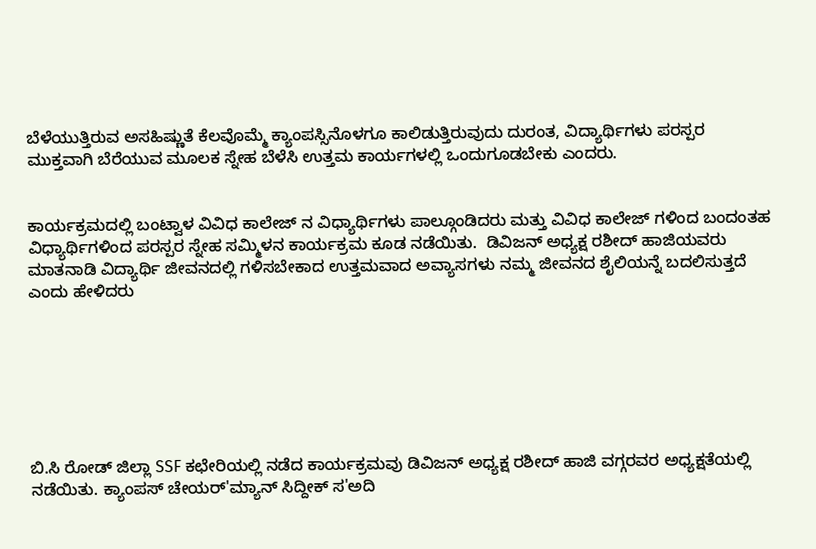ಬೆಳೆಯುತ್ತಿರುವ ಅಸಹಿಷ್ಣುತೆ ಕೆಲವೊಮ್ಮೆ ಕ್ಯಾಂಪಸ್ಸಿನೊಳಗೂ ಕಾಲಿಡುತ್ತಿರುವುದು ದುರಂತ, ವಿದ್ಯಾರ್ಥಿಗಳು ಪರಸ್ಪರ ಮುಕ್ತವಾಗಿ ಬೆರೆಯುವ ಮೂಲಕ ಸ್ನೇಹ ಬೆಳೆಸಿ ಉತ್ತಮ ಕಾರ್ಯಗಳಲ್ಲಿ ಒಂದುಗೂಡಬೇಕು ಎಂದರು.


ಕಾರ್ಯಕ್ರಮದಲ್ಲಿ ಬಂಟ್ವಾಳ ವಿವಿಧ ಕಾಲೇಜ್ ನ ವಿಧ್ಯಾರ್ಥಿಗಳು ಪಾಲ್ಗೂಂಡಿದರು ಮತ್ತು ವಿವಿಧ ಕಾಲೇಜ್ ಗಳಿಂದ ಬಂದಂತಹ  ವಿಧ್ಯಾರ್ಥಿಗಳಿಂದ ಪರಸ್ಪರ ಸ್ನೇಹ ಸಮ್ಮಿಳನ ಕಾರ್ಯಕ್ರಮ ಕೂಡ ನಡೆಯಿತು.  ಡಿವಿಜನ್ ಅಧ್ಯಕ್ಷ ರಶೀದ್ ಹಾಜಿಯವರು ಮಾತನಾಡಿ ವಿದ್ಯಾರ್ಥಿ ಜೀವನದಲ್ಲಿ ಗಳಿಸಬೇಕಾದ ಉತ್ತಮವಾದ ಅವ್ಯಾಸಗಳು ನಮ್ಮ ಜೀವನದ ಶೈಲಿಯನ್ನೆ ಬದಲಿಸುತ್ತದೆ ಎಂದು ಹೇಳಿದರು







ಬಿ.ಸಿ ರೋಡ್ ಜಿಲ್ಲಾ SSF ಕಛೇರಿಯಲ್ಲಿ ನಡೆದ ಕಾರ್ಯಕ್ರಮವು ಡಿವಿಜನ್ ಅಧ್ಯಕ್ಷ ರಶೀದ್ ಹಾಜಿ ವಗ್ಗರವರ ಅಧ್ಯಕ್ಷತೆಯಲ್ಲಿ ನಡೆಯಿತು. ಕ್ಯಾಂಪಸ್ ಚೇಯರ್'ಮ್ಯಾನ್ ಸಿದ್ದೀಕ್ ಸ'ಅದಿ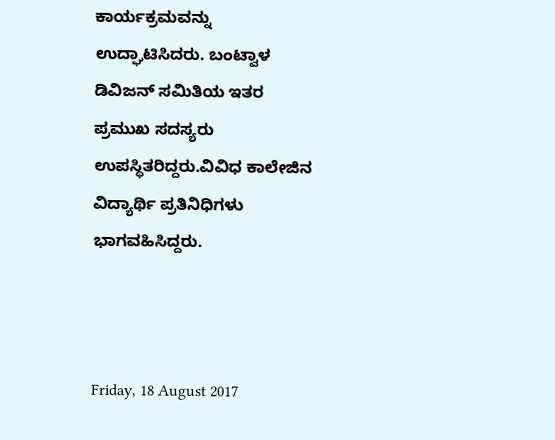ಕಾರ್ಯಕ್ರಮವನ್ನು ಉದ್ಘಾಟಿಸಿದರು. ಬಂಟ್ವಾಳ ಡಿವಿಜನ್ ಸಮಿತಿಯ ಇತರ ಪ್ರಮುಖ ಸದಸ್ಯರು ಉಪಸ್ಥಿತರಿದ್ದರು.ವಿವಿಧ ಕಾಲೇಜಿನ ವಿದ್ಯಾರ್ಥಿ ಪ್ರತಿನಿಧಿಗಳು ಭಾಗವಹಿಸಿದ್ದರು.



Friday, 18 August 2017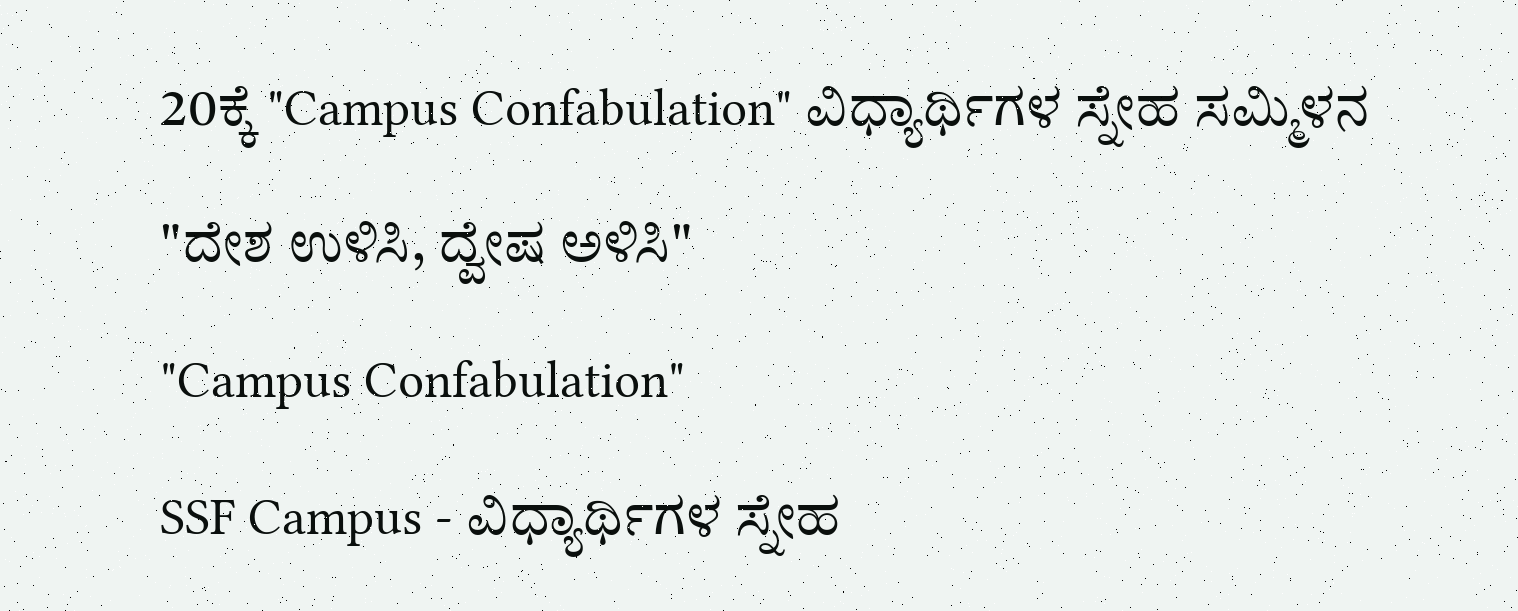20ಕ್ಕೆ "Campus Confabulation" ವಿಧ್ಯಾರ್ಥಿಗಳ ಸ್ನೇಹ ಸಮ್ಮಿಳನ

"ದೇಶ ಉಳಿಸಿ, ದ್ವೇಷ ಅಳಿಸಿ"

"Campus Confabulation"

SSF Campus - ವಿಧ್ಯಾರ್ಥಿಗಳ ಸ್ನೇಹ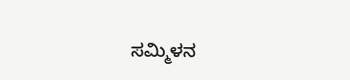ಸಮ್ಮಿಳನ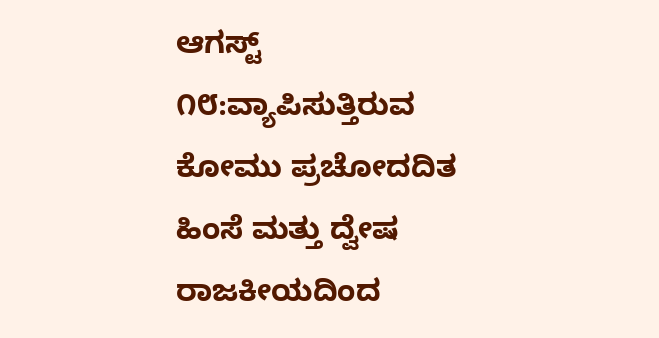ಆಗಸ್ಟ್ ೧೮:ವ್ಯಾಪಿಸುತ್ತಿರುವ ಕೋಮು ಪ್ರಚೋದದಿತ ಹಿಂಸೆ ಮತ್ತು ದ್ವೇಷ ರಾಜಕೀಯದಿಂದ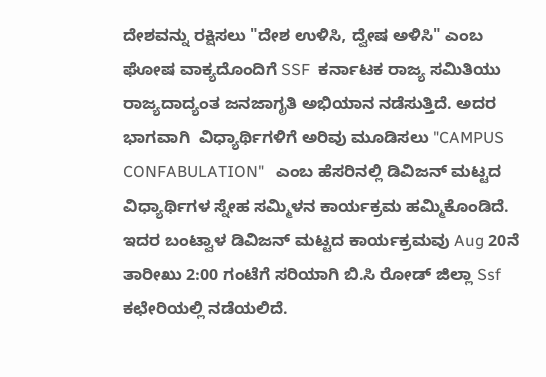ದೇಶವನ್ನು ರಕ್ಷಿಸಲು "ದೇಶ ಉಳಿಸಿ, ದ್ವೇಷ ಅಳಿಸಿ" ಎಂಬ ಘೋಷ ವಾಕ್ಯದೊಂದಿಗೆ SSF  ಕರ್ನಾಟಕ ರಾಜ್ಯ ಸಮಿತಿಯು ರಾಜ್ಯದಾದ್ಯಂತ ಜನಜಾಗೃತಿ ಅಭಿಯಾನ ನಡೆಸುತ್ತಿದೆ. ಅದರ ಭಾಗವಾಗಿ  ವಿಧ್ಯಾರ್ಥಿಗಳಿಗೆ ಅರಿವು ಮೂಡಿಸಲು "CAMPUS CONFABULATION"   ಎಂಬ ಹೆಸರಿನಲ್ಲಿ ಡಿವಿಜನ್ ಮಟ್ಟದ ವಿಧ್ಯಾರ್ಥಿಗಳ ಸ್ನೇಹ ಸಮ್ಮಿಳನ ಕಾರ್ಯಕ್ರಮ ಹಮ್ಮಿಕೊಂಡಿದೆ.
ಇದರ ಬಂಟ್ವಾಳ ಡಿವಿಜನ್ ಮಟ್ಟದ ಕಾರ್ಯಕ್ರಮವು Aug 20ನೆ ತಾರೀಖು 2:00 ಗಂಟೆಗೆ ಸರಿಯಾಗಿ ಬಿ.ಸಿ ರೋಡ್ ಜಿಲ್ಲಾ Ssf ಕಛೇರಿಯಲ್ಲಿ ನಡೆಯಲಿದೆ.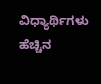ವಿಧ್ಯಾರ್ಥಿಗಳು ಹೆಚ್ಚಿನ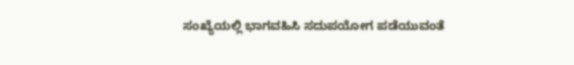ಸಂಖ್ಯೆಯಲ್ಲಿ ಭಾಗವಹಿಸಿ ಸದುಪಯೋಗ ಪಡೆಯುವಂತೆ‌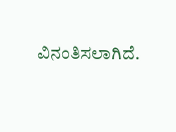ವಿನಂತಿಸಲಾಗಿದೆ.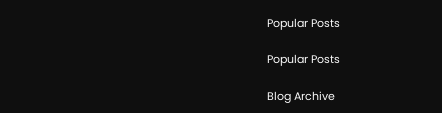Popular Posts

Popular Posts

Blog Archive